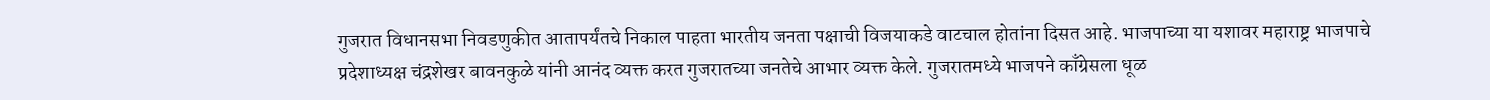गुजरात विधानसभा निवडणुकीत आतापर्यंतचे निकाल पाहता भारतीय जनता पक्षाची विजयाकडे वाटचाल होतांना दिसत आहे. भाजपाच्या या यशावर महाराष्ट्र भाजपाचे प्रदेशाध्यक्ष चंद्रशेखर बावनकुळे यांनी आनंद व्यक्त करत गुजरातच्या जनतेचे आभार व्यक्त केले. गुजरातमध्ये भाजपने काँग्रेसला धूळ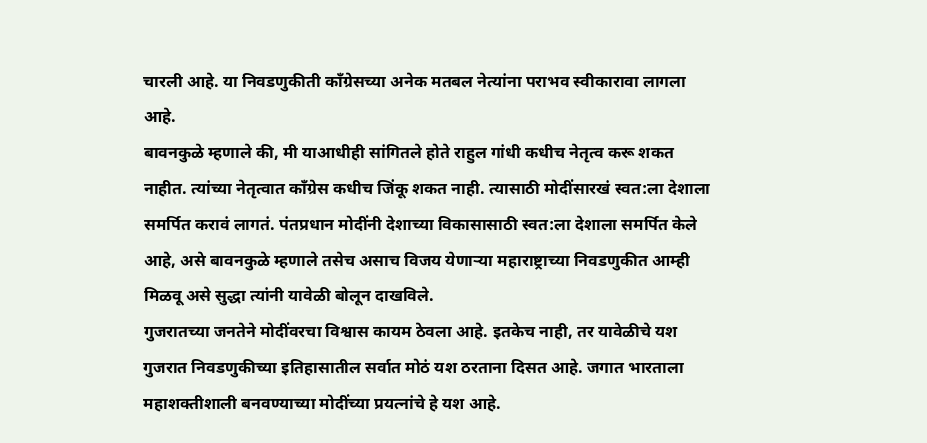चारली आहे. या निवडणुकीती काँग्रेसच्या अनेक मतबल नेत्यांना पराभव स्वीकारावा लागला आहे.
बावनकुळे म्हणाले की, मी याआधीही सांगितले होते राहुल गांधी कधीच नेतृत्व करू शकत नाहीत. त्यांच्या नेतृत्वात काँग्रेस कधीच जिंकू शकत नाही. त्यासाठी मोदींसारखं स्वत:ला देशाला समर्पित करावं लागतं. पंतप्रधान मोदींनी देशाच्या विकासासाठी स्वत:ला देशाला समर्पित केले आहे, असे बावनकुळे म्हणाले तसेच असाच विजय येणाऱ्या महाराष्ट्राच्या निवडणुकीत आम्ही मिळवू असे सुद्धा त्यांनी यावेळी बोलून दाखविले.
गुजरातच्या जनतेने मोदींवरचा विश्वास कायम ठेवला आहे. इतकेच नाही, तर यावेळीचे यश गुजरात निवडणुकीच्या इतिहासातील सर्वात मोठं यश ठरताना दिसत आहे. जगात भारताला महाशक्तीशाली बनवण्याच्या मोदींच्या प्रयत्नांचे हे यश आहे.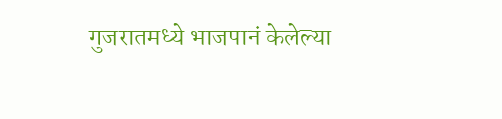गुजरातमध्ये भाजपानं केलेल्या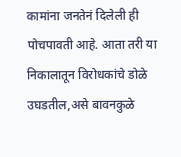कामांना जनतेनं दिलेली ही पोचपावती आहे. आता तरी या निकालातून विरोधकांचे डोळे उघडतील,असे बावनकुळे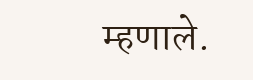म्हणाले.